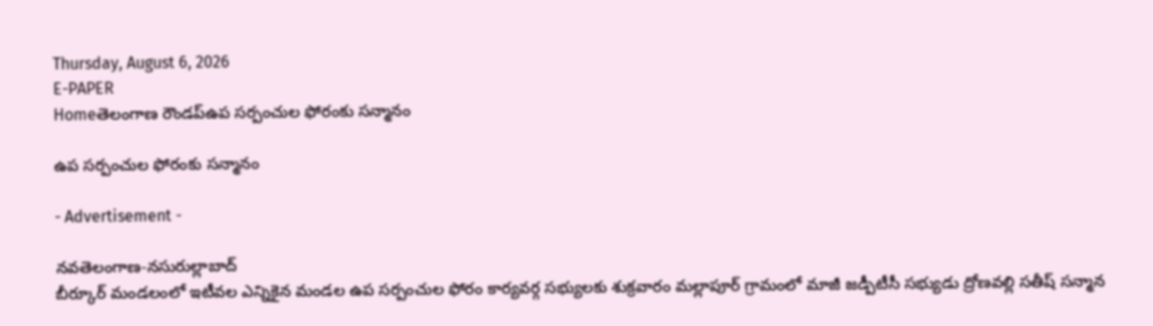Thursday, August 6, 2026
E-PAPER
Homeతెలంగాణ రౌండప్ఉప సర్పంచుల ఫోరంకు సన్మానం

ఉప సర్పంచుల ఫోరంకు సన్మానం

- Advertisement -

నవతెలంగాణ-నసురుల్లాబాద్
బీర్కూర్ మండలంలో ఇటీవల ఎన్నికైన మండల ఉప సర్పంచుల ఫోరం కార్యవర్గ సభ్యులకు శుక్రవారం మల్లాపూర్ గ్రామంలో మాజీ జడ్పీటీసీ సభ్యుడు ద్రోణవల్లి సతీష్ సన్మాన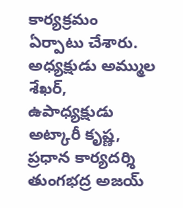కార్యక్రమం ఏర్పాటు చేశారు. అధ్యక్షుడు అమ్ముల శేఖర్, ఉపాధ్యక్షుడు అట్కారీ కృష్ణ, ప్రధాన కార్యదర్శి తుంగభద్ర అజయ్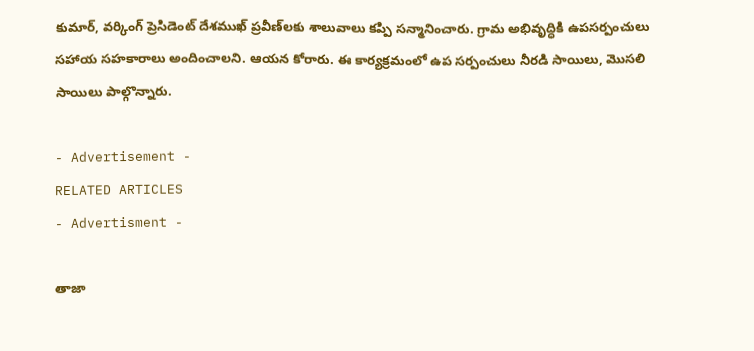కుమార్, వర్కింగ్ ప్రెసిడెంట్ దేశముఖ్ ప్రవీణ్‌లకు శాలువాలు కప్పి సన్మానించారు. గ్రామ అభివృద్ధికి ఉపసర్పంచులు సహాయ సహకారాలు అందించాలని. ఆయన కోరారు. ఈ కార్యక్రమంలో ఉప సర్పంచులు నీరడి సాయిలు, మొసలి సాయిలు పాల్గొన్నారు.

- Advertisement -
RELATED ARTICLES
- Advertisment -

తాజా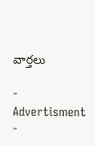వార్తలు

- Advertisment -